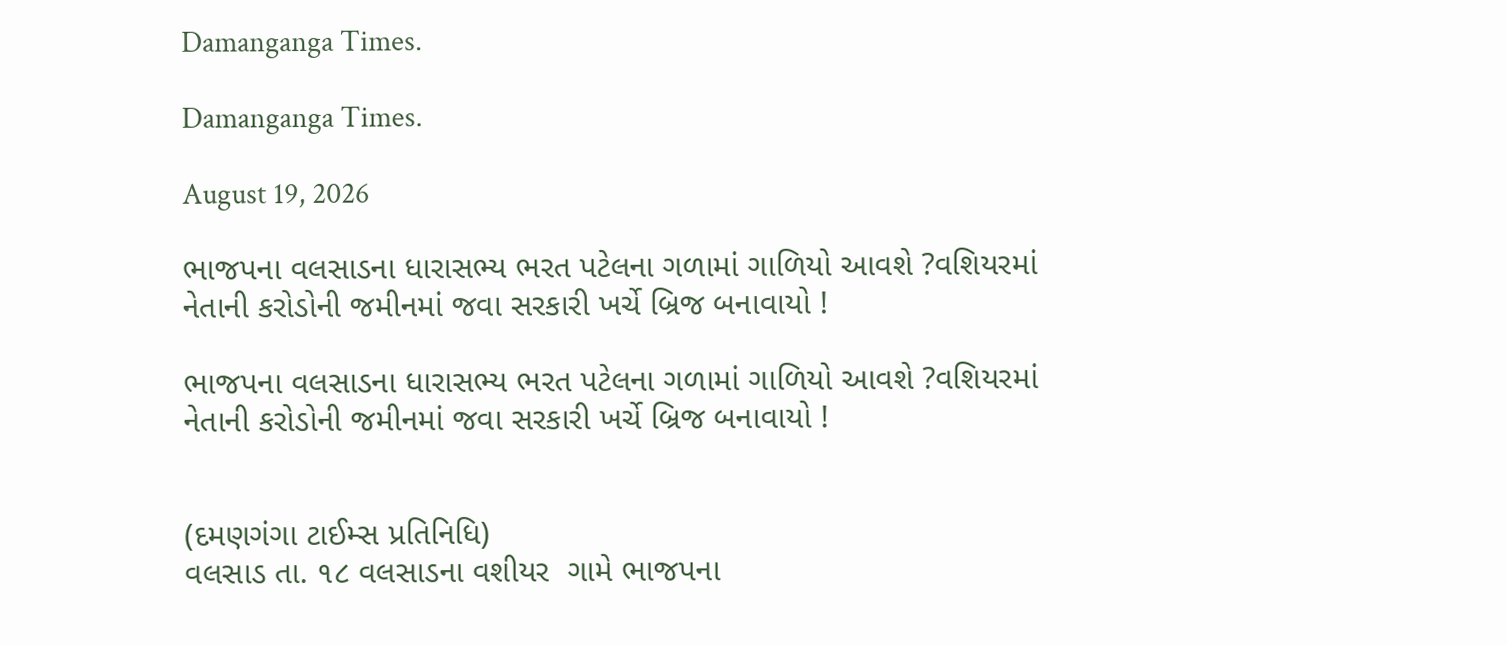Damanganga Times.

Damanganga Times.

August 19, 2026

ભાજપના વલસાડના ધારાસભ્ય ભરત પટેલના ગળામાં ગાળિયો આવશે ?વશિયરમાં નેતાની કરોડોની જમીનમાં જવા સરકારી ખર્ચે બ્રિજ બનાવાયો !

ભાજપના વલસાડના ધારાસભ્ય ભરત પટેલના ગળામાં ગાળિયો આવશે ?વશિયરમાં નેતાની કરોડોની જમીનમાં જવા સરકારી ખર્ચે બ્રિજ બનાવાયો !


(દમણગંગા ટાઈમ્સ પ્રતિનિધિ)
વલસાડ તા. ૧૮ વલસાડના વશીયર  ગામે ભાજપના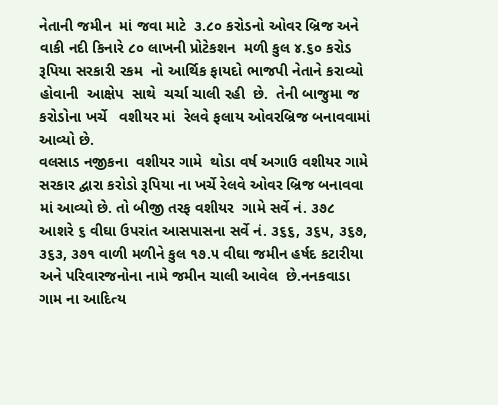નેતાની જમીન  માં જવા માટે  ૩.૮૦ કરોડનો ઓવર બ્રિજ અને વાકી નદી કિનારે ૮૦ લાખની પ્રોટેકશન  મળી કુલ ૪.૬૦ કરોડ  રૂપિયા સરકારી રકમ  નો આર્થિક ફાયદો ભાજપી નેતાને કરાવ્યો હોવાની  આક્ષેપ  સાથે  ચર્ચા ચાલી રહી  છે.  તેની બાજુમા જ  કરોડોના ખર્ચે   વશીયર માં  રેલવે ફલાય ઓવરબ્રિજ બનાવવામાં આવ્યો છે.
વલસાડ નજીકના  વશીયર ગામે  થોડા વર્ષ અગાઉ વશીયર ગામે સરકાર દ્વારા કરોડો રૂપિયા ના ખર્ચે રેલવે ઓવર બ્રિજ બનાવવા માં આવ્યો છે. તો બીજી તરફ વશીયર  ગામે સર્વે નં. ૩૭૮ આશરે ૬ વીઘા ઉપરાંત આસપાસના સર્વે નં. ૩૬૬, ૩૬૫, ૩૬૭, ૩૬૩, ૩૭૧ વાળી મળીને કુલ ૧૭.૫ વીઘા જમીન હર્ષદ કટારીયા અને પરિવારજનોના નામે જમીન ચાલી આવેલ  છે.નનકવાડા ગામ ના આદિત્ય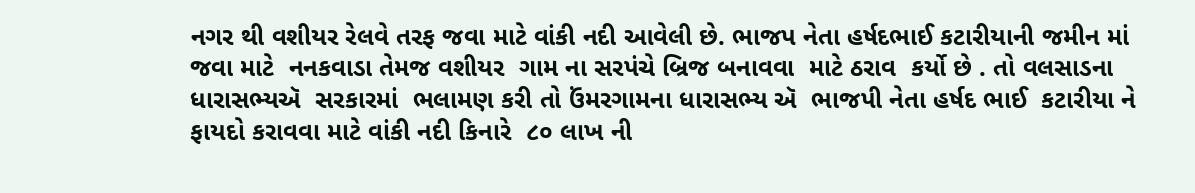નગર થી વશીયર રેલવે તરફ જવા માટે વાંકી નદી આવેલી છે. ભાજપ નેતા હર્ષદભાઈ કટારીયાની જમીન માં જવા માટે  નનકવાડા તેમજ વશીયર  ગામ ના સરપંચે બ્રિજ બનાવવા  માટે ઠરાવ  કર્યો છે . તો વલસાડના ધારાસભ્યઍ  સરકારમાં  ભલામણ કરી તો ઉંમરગામના ધારાસભ્ય ઍ  ભાજપી નેતા હર્ષદ ભાઈ  કટારીયા ને ફાયદો કરાવવા માટે વાંકી નદી કિનારે  ૮૦ લાખ ની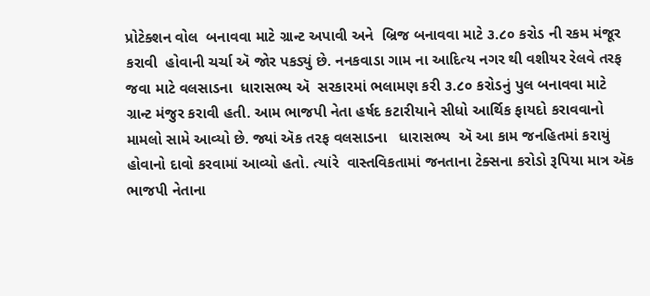પ્રોટેક્શન વોલ  બનાવવા માટે ગ્રાન્ટ અપાવી અને  બ્રિજ બનાવવા માટે ૩.૮૦ કરોડ ની રકમ મંજૂર કરાવી  હોવાની ચર્ચા ઍ જોર પકડ્યું છે. નનકવાડા ગામ ના આદિત્ય નગર થી વશીયર રેલવે તરફ જવા માટે વલસાડના  ધારાસભ્ય ઍ  સરકારમાં ભલામણ કરી ૩.૮૦ કરોડનું પુલ બનાવવા માટે ગ્રાન્ટ મંજુર કરાવી હતી. આમ ભાજપી નેતા હર્ષદ કટારીયાને સીધો આર્થિક ફાયદો કરાવવાનો મામલો સામે આવ્યો છે. જ્યાં ઍક તરફ વલસાડના   ધારાસભ્ય  ઍ આ કામ જનહિતમાં કરાયું હોવાનો દાવો કરવામાં આવ્યો હતો. ત્યાંરે  વાસ્તવિકતામાં જનતાના ટેક્સના કરોડો રૂપિયા માત્ર ઍક  ભાજપી નેતાના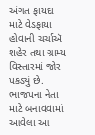અંગત ફાયદા માટે વેડફાયા હોવાની ચર્ચાઍ  શહેર તથા ગ્રામ્ય વિસ્તારમાં જોર પકડ્યું છે. ભાજપના નેતા માટે બનાવવામાં આવેલા આ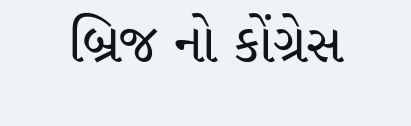બ્રિજ નો કોંગ્રેસ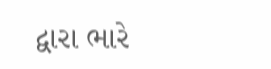દ્વારા ભારે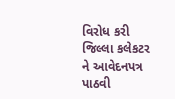વિરોધ કરી જિલ્લા કલેકટર ને આવેદનપત્ર પાઠવી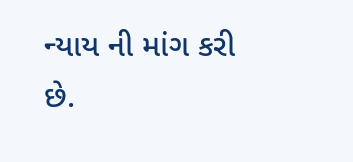ન્યાય ની માંગ કરી છે.